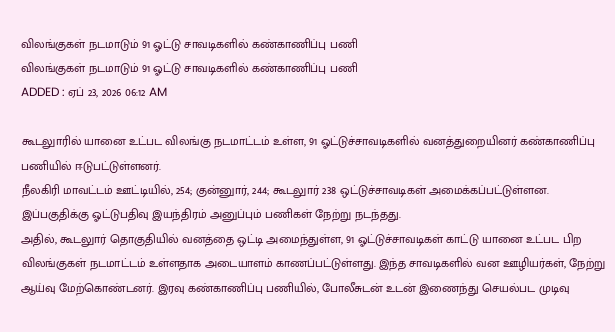விலங்குகள் நடமாடும் 91 ஓட்டு சாவடிகளில் கண்காணிப்பு பணி
விலங்குகள் நடமாடும் 91 ஓட்டு சாவடிகளில் கண்காணிப்பு பணி
ADDED : ஏப் 23, 2026 06:12 AM

கூடலுாரில் யானை உட்பட விலங்கு நடமாட்டம் உள்ள, 91 ஓட்டுச்சாவடிகளில் வனத்துறையினர் கண்காணிப்பு பணியில் ஈடுபட்டுள்ளனர்.
நீலகிரி மாவட்டம் ஊட்டியில், 254; குன்னுார், 244; கூடலுார் 238 ஒட்டுச்சாவடிகள் அமைக்கப்பட்டுள்ளன.
இப்பகுதிக்கு ஓட்டுபதிவு இயந்திரம் அனுப்பும் பணிகள் நேற்று நடந்தது.
அதில், கூடலுார் தொகுதியில் வனத்தை ஒட்டி அமைந்துள்ள, 91 ஓட்டுச்சாவடிகள் காட்டு யானை உட்பட பிற விலங்குகள் நடமாட்டம் உள்ளதாக அடையாளம் காணப்பட்டுள்ளது. இந்த சாவடிகளில் வன ஊழியர்கள், நேற்று ஆய்வு மேற்கொண்டனர். இரவு கண்காணிப்பு பணியில், போலீசுடன் உடன் இணைந்து செயல்பட முடிவு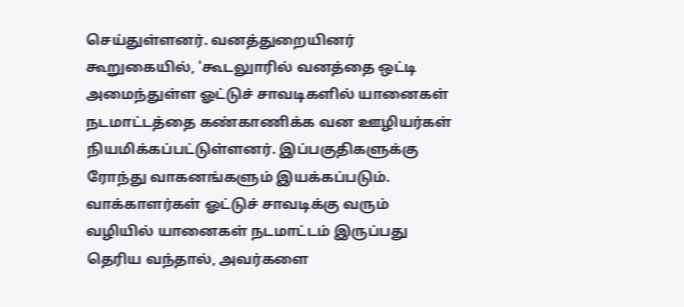செய்துள்ளனர். வனத்துறையினர் கூறுகையில், 'கூடலுாரில் வனத்தை ஒட்டி அமைந்துள்ள ஓட்டுச் சாவடிகளில் யானைகள் நடமாட்டத்தை கண்காணிக்க வன ஊழியர்கள் நியமிக்கப்பட்டுள்ளனர். இப்பகுதிகளுக்கு ரோந்து வாகனங்களும் இயக்கப்படும். வாக்காளர்கள் ஓட்டுச் சாவடிக்கு வரும் வழியில் யானைகள் நடமாட்டம் இருப்பது தெரிய வந்தால், அவர்களை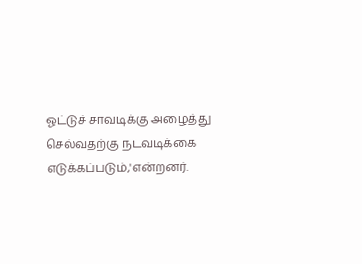ஓட்டுச் சாவடிக்கு அழைத்து செல்வதற்கு நடவடிக்கை எடுக்கப்படும்,'என்றனர்.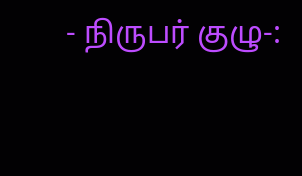- நிருபர் குழு-: